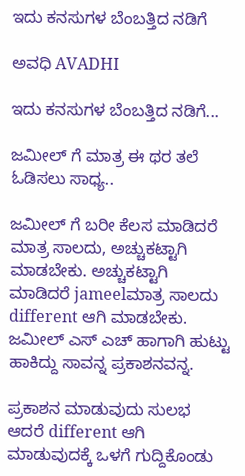ಇದು ಕನಸುಗಳ ಬೆಂಬತ್ತಿದ ನಡಿಗೆ‍

ಅವಧಿ AVADHI

ಇದು ಕನಸುಗಳ ಬೆಂಬತ್ತಿದ ನಡಿಗೆ...

ಜಮೀಲ್ ಗೆ ಮಾತ್ರ ಈ ಥರ ತಲೆ ಓಡಿಸಲು ಸಾಧ್ಯ..

ಜಮೀಲ್ ಗೆ ಬರೀ ಕೆಲಸ ಮಾಡಿದರೆ ಮಾತ್ರ ಸಾಲದು, ಅಚ್ಚುಕಟ್ಟಾಗಿ ಮಾಡಬೇಕು. ಅಚ್ಚುಕಟ್ಟಾಗಿ ಮಾಡಿದರೆ jameelಮಾತ್ರ ಸಾಲದು different ಆಗಿ ಮಾಡಬೇಕು. ಜಮೀಲ್ ಎಸ್ ಎಚ್ ಹಾಗಾಗಿ ಹುಟ್ಟು ಹಾಕಿದ್ದು ಸಾವನ್ನ ಪ್ರಕಾಶನವನ್ನ.

ಪ್ರಕಾಶನ ಮಾಡುವುದು ಸುಲಭ ಆದರೆ different ಆಗಿ ಮಾಡುವುದಕ್ಕೆ ಒಳಗೆ ಗುದ್ದಿಕೊಂಡು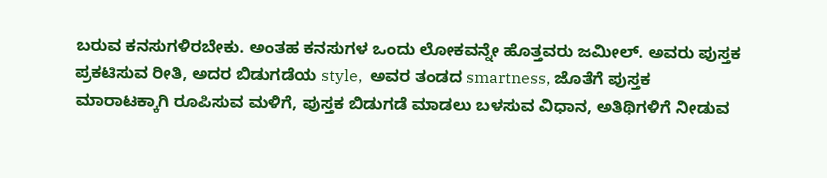ಬರುವ ಕನಸುಗಳಿರಬೇಕು. ಅಂತಹ ಕನಸುಗಳ ಒಂದು ಲೋಕವನ್ನೇ ಹೊತ್ತವರು ಜಮೀಲ್. ಅವರು ಪುಸ್ತಕ ಪ್ರಕಟಿಸುವ ರೀತಿ, ಅದರ ಬಿಡುಗಡೆಯ style,  ಅವರ ತಂಡದ smartness, ಜೊತೆಗೆ ಪುಸ್ತಕ ಮಾರಾಟಕ್ಕಾಗಿ ರೂಪಿಸುವ ಮಳಿಗೆ, ಪುಸ್ತಕ ಬಿಡುಗಡೆ ಮಾಡಲು ಬಳಸುವ ವಿಧಾನ, ಅತಿಥಿಗಳಿಗೆ ನೀಡುವ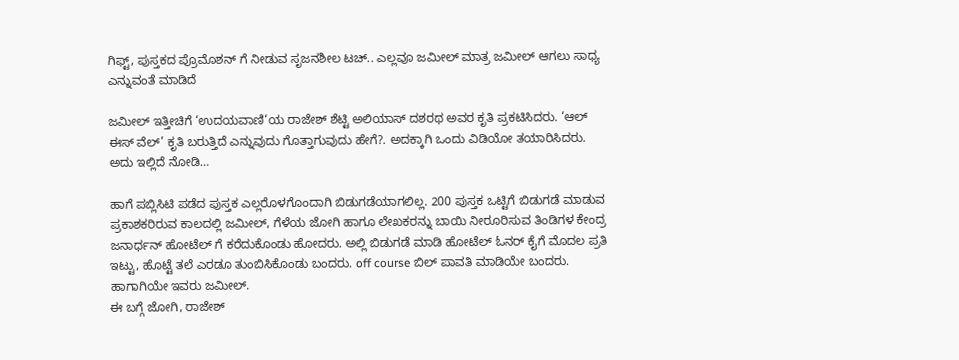ಗಿಫ್ಟ್, ಪುಸ್ತಕದ ಪ್ರೊಮೊಶನ್ ಗೆ ನೀಡುವ ಸೃಜನಶೀಲ ಟಚ್.. ಎಲ್ಲವೂ ಜಮೀಲ್ ಮಾತ್ರ ಜಮೀಲ್ ಆಗಲು ಸಾಧ್ಯ ಎನ್ನುವಂತೆ ಮಾಡಿದೆ

ಜಮೀಲ್ ಇತ್ತೀಚಿಗೆ ‘ಉದಯವಾಣಿ‘ಯ ರಾಜೇಶ್ ಶೆಟ್ಟಿ ಅಲಿಯಾಸ್ ದಶರಥ ಅವರ ಕೃತಿ ಪ್ರಕಟಿಸಿದರು. ‘ಆಲ್ ಈಸ್ ವೆಲ್’ ಕೃತಿ ಬರುತ್ತಿದೆ ಎನ್ನುವುದು ಗೊತ್ತಾಗುವುದು ಹೇಗೆ?. ಅದಕ್ಕಾಗಿ ಒಂದು ವಿಡಿಯೋ ತಯಾರಿಸಿದರು. ಅದು ಇಲ್ಲಿದೆ ನೋಡಿ…

ಹಾಗೆ ಪಬ್ಲಿಸಿಟಿ ಪಡೆದ ಪುಸ್ತಕ ಎಲ್ಲರೊಳಗೊಂದಾಗಿ ಬಿಡುಗಡೆಯಾಗಲಿಲ್ಲ. 200 ಪುಸ್ತಕ ಒಟ್ಟಿಗೆ ಬಿಡುಗಡೆ ಮಾಡುವ ಪ್ರಕಾಶಕರಿರುವ ಕಾಲದಲ್ಲಿ ಜಮೀಲ್, ಗೆಳೆಯ ಜೋಗಿ ಹಾಗೂ ಲೇಖಕರನ್ನು ಬಾಯಿ ನೀರೂರಿಸುವ ತಿಂಡಿಗಳ ಕೇಂದ್ರ ಜನಾರ್ಧನ್ ಹೋಟೆಲ್ ಗೆ ಕರೆದುಕೊಂಡು ಹೋದರು. ಅಲ್ಲಿ ಬಿಡುಗಡೆ ಮಾಡಿ ಹೋಟೆಲ್ ಓನರ್ ಕೈಗೆ ಮೊದಲ ಪ್ರತಿ ಇಟ್ಟು, ಹೊಟ್ಟೆ ತಲೆ ಎರಡೂ ತುಂಬಿಸಿಕೊಂಡು ಬಂದರು. off course ಬಿಲ್ ಪಾವತಿ ಮಾಡಿಯೇ ಬಂದರು. ಹಾಗಾಗಿಯೇ ಇವರು ಜಮೀಲ್.
ಈ ಬಗ್ಗೆ ಜೋಗಿ, ರಾಜೇಶ್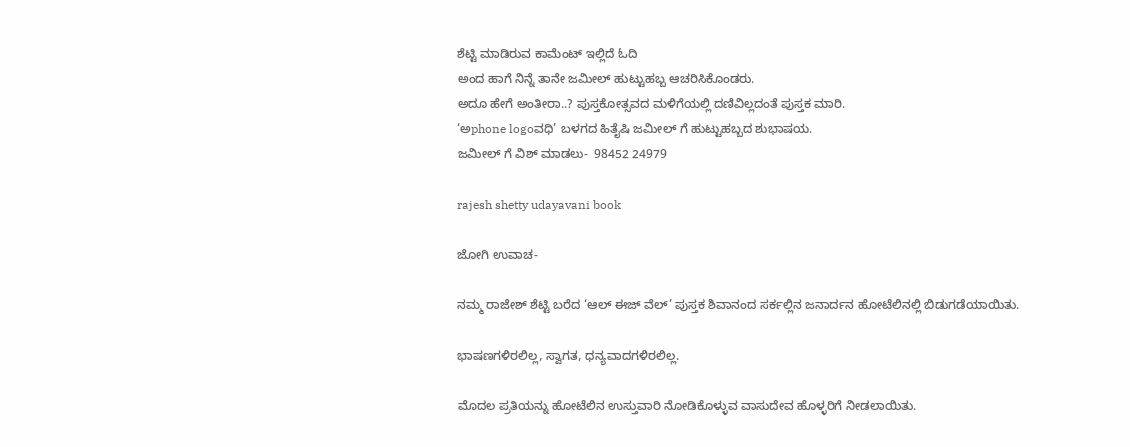ಶೆಟ್ಟಿ ಮಾಡಿರುವ ಕಾಮೆಂಟ್ ಇಲ್ಲಿದೆ ಓದಿ
ಅಂದ ಹಾಗೆ ನಿನ್ನೆ ತಾನೇ ಜಮೀಲ್ ಹುಟ್ಟುಹಬ್ಬ ಆಚರಿಸಿಕೊಂಡರು.
ಅದೂ ಹೇಗೆ ಅಂತೀರಾ..? ಪುಸ್ತಕೋತ್ಸವದ ಮಳಿಗೆಯಲ್ಲಿ ದಣಿವಿಲ್ಲದಂತೆ ಪುಸ್ತಕ ಮಾರಿ.
‘ಅphone logoವಧಿ’ ಬಳಗದ ಹಿತೈಷಿ ಜಮೀಲ್ ಗೆ ಹುಟ್ಟುಹಬ್ಬದ ಶುಭಾಷಯ.
ಜಮೀಲ್ ಗೆ ವಿಶ್ ಮಾಡಲು-  98452 24979

rajesh shetty udayavani book

ಜೋಗಿ ಉವಾಚ-

ನಮ್ಮ ರಾಜೇಶ್ ಶೆಟ್ಟಿ ಬರೆದ ‘ಆಲ್ ಈಜ್ ವೆಲ್’ ಪುಸ್ತಕ ಶಿವಾನಂದ ಸರ್ಕಲ್ಲಿನ ಜನಾರ್ದನ ಹೋಟೆಲಿನಲ್ಲಿ ಬಿಡುಗಡೆಯಾಯಿತು.

ಭಾಷಣಗಳಿರಲಿಲ್ಲ, ಸ್ವಾಗತ, ಧನ್ಯವಾದಗಳಿರಲಿಲ್ಲ.

ಮೊದಲ ಪ್ರತಿಯನ್ನು ಹೋಟೆಲಿನ ಉಸ್ತುವಾರಿ ನೋಡಿಕೊಳ್ಳುವ ವಾಸುದೇವ ಹೊಳ್ಳರಿಗೆ ನೀಡಲಾಯಿತು.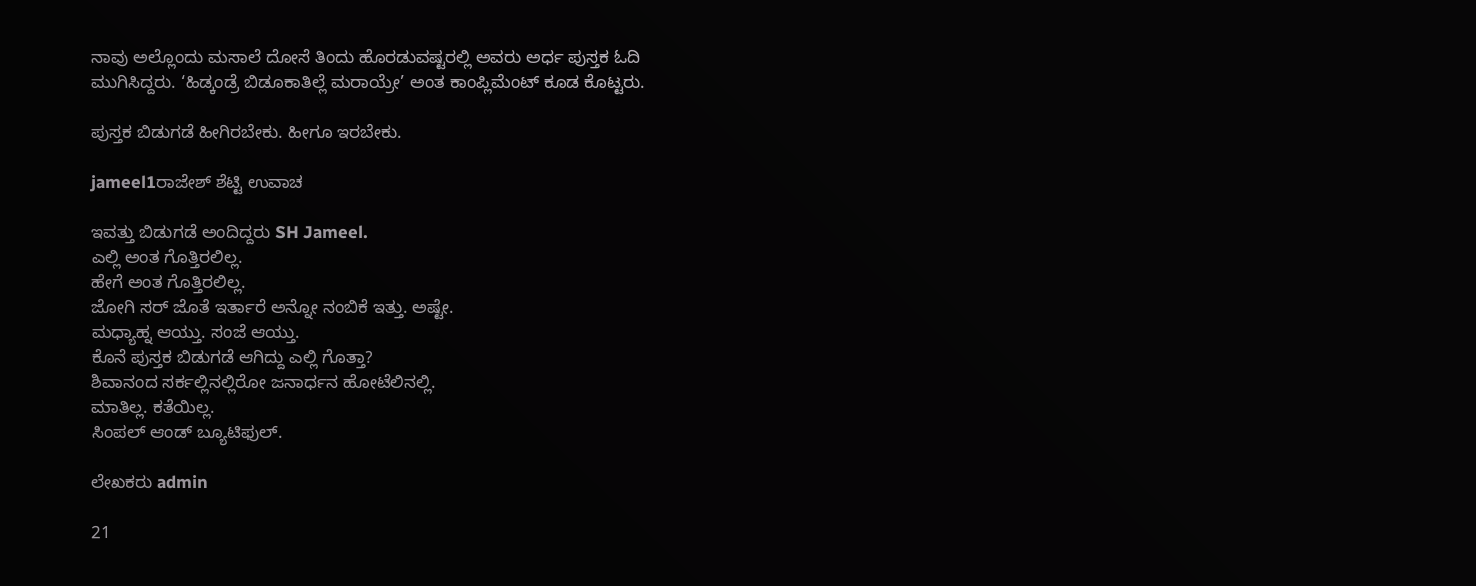ನಾವು ಅಲ್ಲೊಂದು ಮಸಾಲೆ ದೋಸೆ ತಿಂದು ಹೊರಡುವಷ್ಟರಲ್ಲಿ ಅವರು ಅರ್ಧ ಪುಸ್ತಕ ಓದಿ ಮುಗಿಸಿದ್ದರು. ‘ಹಿಡ್ಕಂಡ್ರೆ ಬಿಡೂಕಾತಿಲ್ಲೆ ಮರಾಯ್ರೇ’ ಅಂತ ಕಾಂಪ್ಲಿಮೆಂಟ್ ಕೂಡ ಕೊಟ್ಟರು.

ಪುಸ್ತಕ ಬಿಡುಗಡೆ ಹೀಗಿರಬೇಕು. ಹೀಗೂ ಇರಬೇಕು.

jameel1ರಾಜೇಶ್ ಶೆಟ್ಟಿ ಉವಾಚ

ಇವತ್ತು ಬಿಡುಗಡೆ ಅಂದಿದ್ದರು SH Jameel.
ಎಲ್ಲಿ ಅಂತ ಗೊತ್ತಿರಲಿಲ್ಲ.
ಹೇಗೆ ಅಂತ ಗೊತ್ತಿರಲಿಲ್ಲ.
ಜೋಗಿ ಸರ್ ಜೊತೆ ಇರ್ತಾರೆ ಅನ್ನೋ ನಂಬಿಕೆ ಇತ್ತು. ಅಷ್ಟೇ.
ಮಧ್ಯಾಹ್ನ ಆಯ್ತು. ಸಂಜೆ ಆಯ್ತು.
ಕೊನೆ ಪುಸ್ತಕ ಬಿಡುಗಡೆ ಆಗಿದ್ದು ಎಲ್ಲಿ ಗೊತ್ತಾ?
ಶಿವಾನಂದ ಸರ್ಕಲ್ಲಿನಲ್ಲಿರೋ ಜನಾರ್ಧನ ಹೋಟೆಲಿನಲ್ಲಿ.
ಮಾತಿಲ್ಲ. ಕತೆಯಿಲ್ಲ.
ಸಿಂಪಲ್‌ ಆಂಡ್‌ ಬ್ಯೂಟಿಫುಲ್‌.

ಲೇಖಕರು admin

21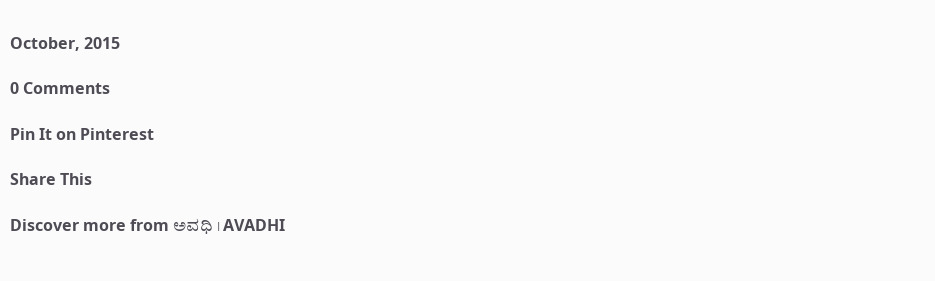October, 2015

0 Comments

Pin It on Pinterest

Share This

Discover more from ಅವಧಿ । AVADHI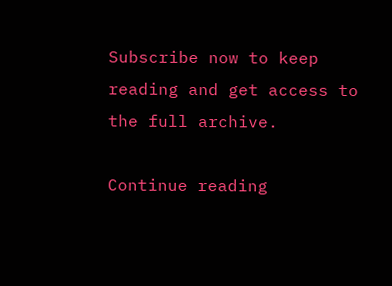Subscribe now to keep reading and get access to the full archive.

Continue reading